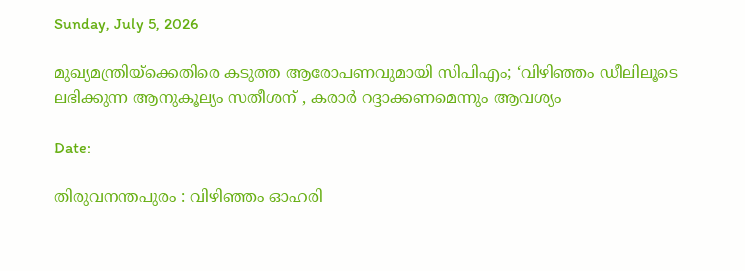Sunday, July 5, 2026

മുഖ്യമന്ത്രിയ്ക്കെതിരെ കടുത്ത ആരോപണവുമായി സിപിഎം; ‘വിഴിഞ്ഞം ഡീലിലൂടെ ലഭിക്കുന്ന ആനുകൂല്യം സതീശന് , കരാർ റദ്ദാക്കണമെന്നും ആവശ്യം

Date:

തിരുവനന്തപുരം : വിഴിഞ്ഞം ഓഹരി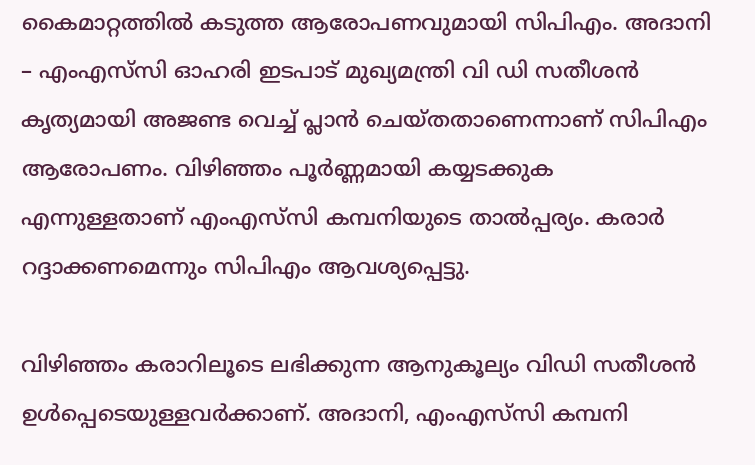കൈമാറ്റത്തിൽ കടുത്ത ആരോപണവുമായി സിപിഎം. അദാനി – എംഎസ്‍സി ഓഹരി ഇടപാട് മുഖ്യമന്ത്രി വി ഡി സതീശൻ കൃത്യമായി അജണ്ട വെച്ച് പ്ലാൻ ചെയ്തതാണെന്നാണ് സിപിഎം ആരോപണം. വിഴിഞ്ഞം പൂർണ്ണമായി കയ്യടക്കുക എന്നുള്ളതാണ് എംഎസ്‍സി കമ്പനിയുടെ താൽപ്പര്യം. കരാർ റദ്ദാക്കണമെന്നും സിപിഎം ആവശ്യപ്പെട്ടു.

വിഴിഞ്ഞം കരാറിലൂടെ ലഭിക്കുന്ന ആനുകൂല്യം വിഡി സതീശൻ ഉൾപ്പെടെയുള്ളവർക്കാണ്. അദാനി, എംഎസ്‍സി കമ്പനി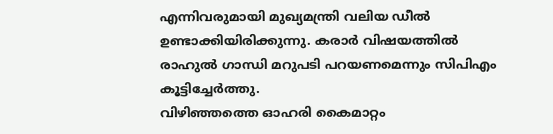എന്നിവരുമായി മുഖ്യമന്ത്രി വലിയ ഡീൽ ഉണ്ടാക്കിയിരിക്കുന്നു. കരാർ വിഷയത്തിൽ രാഹുൽ ഗാന്ധി മറുപടി പറയണമെന്നും സിപിഎം കൂട്ടിച്ചേർത്തു.
വിഴിഞ്ഞത്തെ ഓഹരി കൈമാറ്റം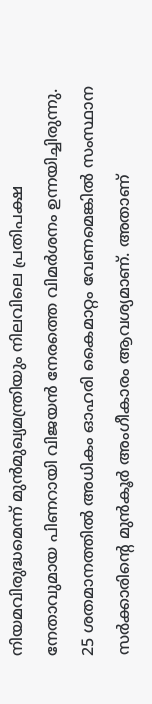നിയമവിരുദ്ധമെന്ന് മുൻമുഖ്യമന്ത്രിയും നിലവിലെ പ്രതിപക്ഷ നേതാവുമായ പിണറായി വിജയൻ നേരത്തെ വിമർശനം ഉന്നയിച്ചിരുന്നു. 25 ശതമാനത്തിൽ അധികം ഓഹരി കൈമാറ്റം വേണമെങ്കിൽ സംസ്ഥാന സർക്കാരിൻ്റെ മുൻകൂർ അംഗീകാരം ആവശ്യമാണ്. അതാണ്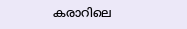കരാറിലെ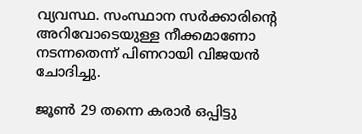വ്യവസ്ഥ. സംസ്ഥാന സർക്കാരിന്‍റെ അറിവോടെയുള്ള നീക്കമാണോ നടന്നതെന്ന് പിണറായി വിജയൻ ചോദിച്ചു.

ജൂൺ 29 തന്നെ കരാർ ഒപ്പിട്ടു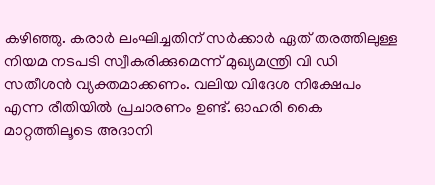കഴിഞ്ഞു. കരാർ ലംഘിച്ചതിന് സർക്കാർ ഏത് തരത്തിലുള്ള നിയമ നടപടി സ്വീകരിക്കുമെന്ന് മുഖ്യമന്ത്രി വി ഡി സതീശൻ വ്യക്തമാക്കണം. വലിയ വിദേശ നിക്ഷേപം എന്ന രീതിയിൽ പ്രചാരണം ഉണ്ട്. ഓഹരി കൈ മാറ്റത്തിലൂടെ അദാനി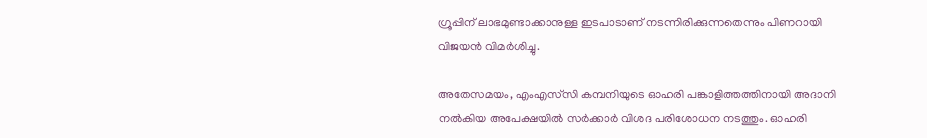ഗ്രൂപ്പിന് ലാഭമുണ്ടാക്കാനുള്ള ഇടപാടാണ് നടന്നിരിക്കുന്നതെന്നും പിണറായി വിജയൻ വിമർശിച്ചു.

അതേസമയം, എംഎസ്‍സി കമ്പനിയുടെ ഓഹരി പങ്കാളിത്തത്തിനായി അദാനി നൽകിയ അപേക്ഷയിൽ സർക്കാർ വിശദ പരിശോധന നടത്തും. ഓഹരി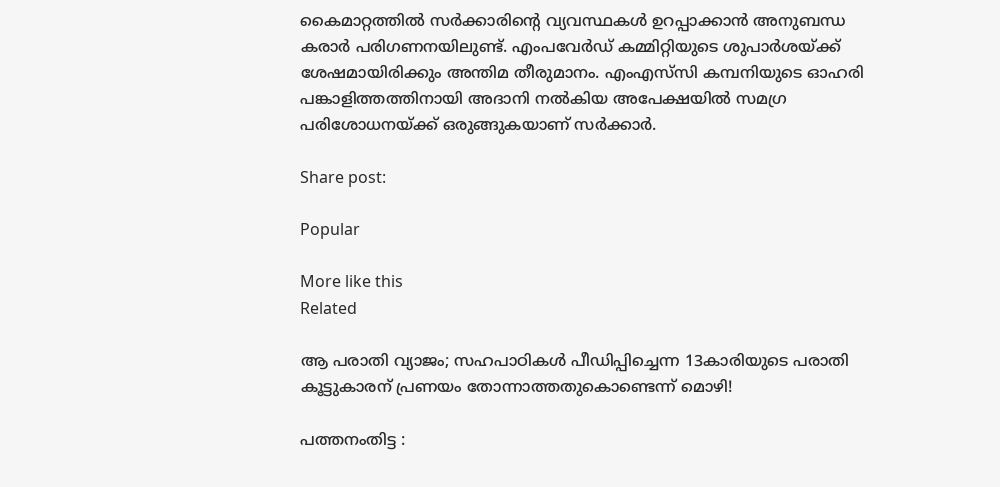കൈമാറ്റത്തിൽ സർക്കാരിന്റെ വ്യവസ്ഥകൾ ഉറപ്പാക്കാൻ അനുബന്ധ കരാർ പരിഗണനയിലുണ്ട്. എംപവേർഡ് കമ്മിറ്റിയുടെ ശുപാർശയ്ക്ക് ശേഷമായിരിക്കും അന്തിമ തീരുമാനം. എംഎസ്‍സി കമ്പനിയുടെ ഓഹരി പങ്കാളിത്തത്തിനായി അദാനി നൽകിയ അപേക്ഷയിൽ സമഗ്ര പരിശോധനയ്ക്ക് ഒരുങ്ങുകയാണ് സർക്കാർ.

Share post:

Popular

More like this
Related

ആ പരാതി വ്യാജം; സഹപാഠികൾ പീഡിപ്പിച്ചെന്ന 13കാരിയുടെ പരാതി കൂട്ടുകാരന് പ്രണയം തോന്നാത്തതുകൊണ്ടെന്ന് മൊഴി!

പത്തനംതിട്ട :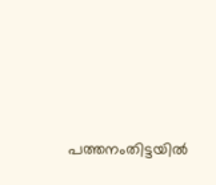പത്തനംതിട്ടയിൽ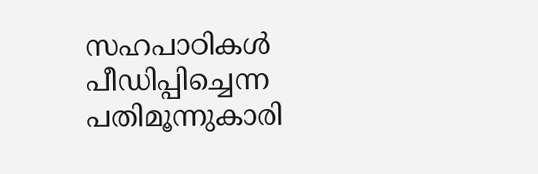സഹപാഠികൾ പീഡിപ്പിച്ചെന്ന പതിമൂന്നുകാരി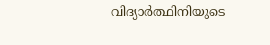വിദ്യാർത്ഥിനിയുടെ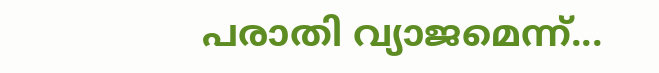പരാതി വ്യാജമെന്ന്...